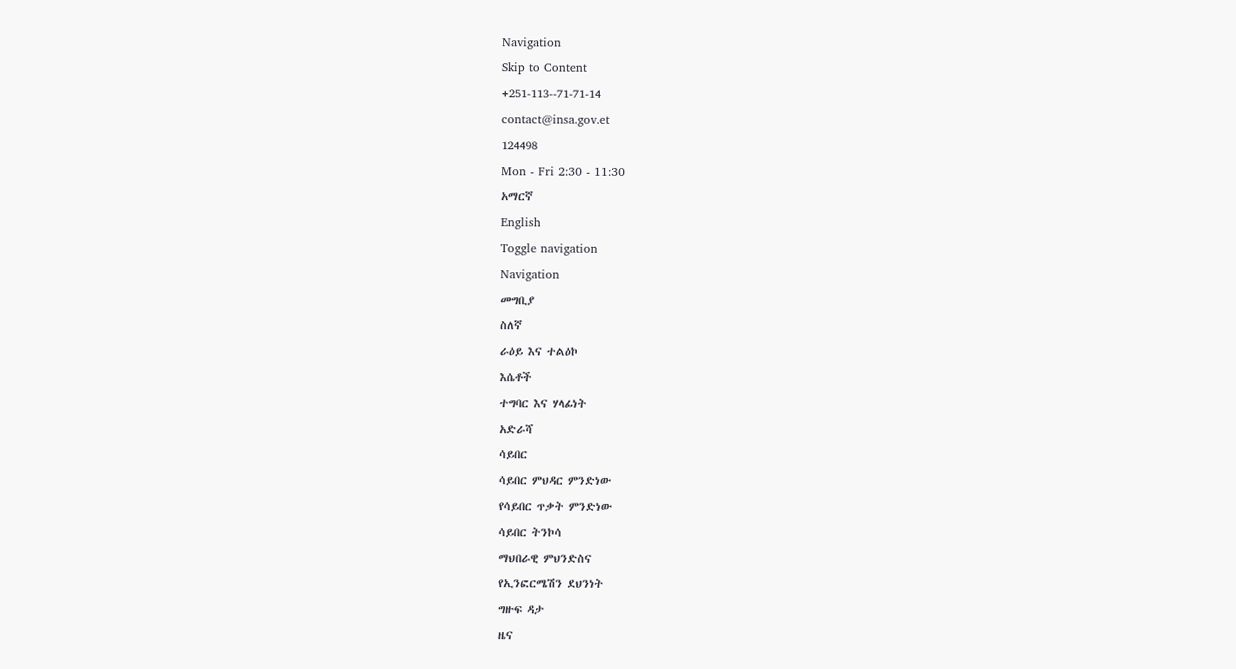Navigation
Skip to Content
+251-113--71-71-14
contact@insa.gov.et
124498
Mon - Fri 2:30 - 11:30
አማርኛ
English
Toggle navigation
Navigation
መግቢያ
ስለኛ
ራዕይ እና ተልዕኮ
እሴቶች
ተግባር እና ሃላፊነት
አድራሻ
ሳይበር
ሳይበር ምህዳር ምንድነው
የሳይበር ጥቃት ምንድነው
ሳይበር ትንኮሳ
ማህበራዊ ምህንድስና
የኢንፎርሜሽን ደህንነት
ግዙፍ ዳታ
ዜና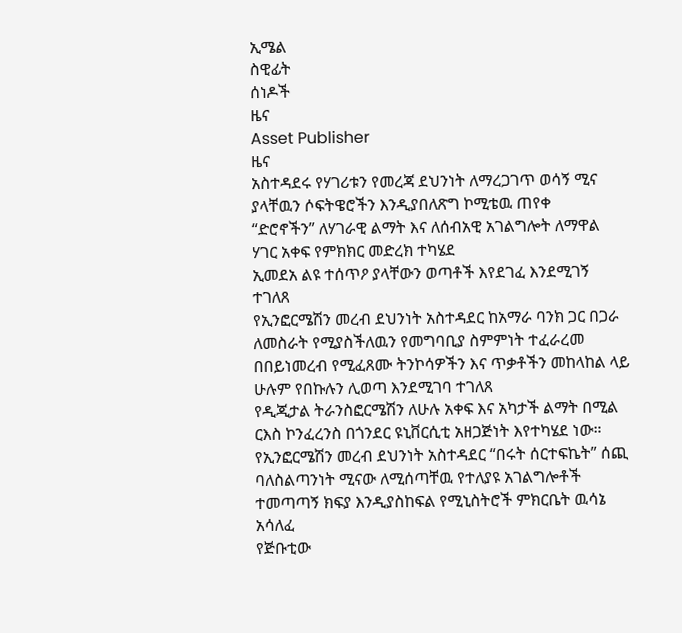ኢሜል
ስዊፊት
ሰነዶች
ዜና
Asset Publisher
ዜና
አስተዳደሩ የሃገሪቱን የመረጃ ደህንነት ለማረጋገጥ ወሳኝ ሚና ያላቸዉን ሶፍትዌሮችን እንዲያበለጽግ ኮሚቴዉ ጠየቀ
“ድሮኖችን” ለሃገራዊ ልማት እና ለሰብአዊ አገልግሎት ለማዋል ሃገር አቀፍ የምክክር መድረክ ተካሄደ
ኢመደአ ልዩ ተሰጥዖ ያላቸውን ወጣቶች እየደገፈ እንደሚገኝ ተገለጸ
የኢንፎርሜሽን መረብ ደህንነት አስተዳደር ከአማራ ባንክ ጋር በጋራ ለመስራት የሚያስችለዉን የመግባቢያ ስምምነት ተፈራረመ
በበይነመረብ የሚፈጸሙ ትንኮሳዎችን እና ጥቃቶችን መከላከል ላይ ሁሉም የበኩሉን ሊወጣ እንደሚገባ ተገለጸ
የዲጂታል ትራንስፎርሜሽን ለሁሉ አቀፍ እና አካታች ልማት በሚል ርእስ ኮንፈረንስ በጎንደር ዩኒቨርሲቲ አዘጋጅነት እየተካሄደ ነው።
የኢንፎርሜሽን መረብ ደህንነት አስተዳደር “በሩት ሰርተፍኬት” ሰጪ ባለስልጣንነት ሚናው ለሚሰጣቸዉ የተለያዩ አገልግሎቶች ተመጣጣኝ ክፍያ እንዲያስከፍል የሚኒስትሮች ምክርቤት ዉሳኔ አሳለፈ
የጅቡቲው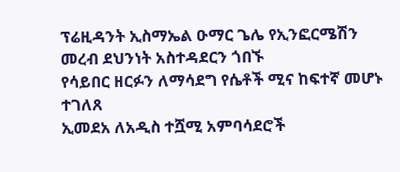ፕሬዚዳንት ኢስማኤል ዑማር ጌሌ የኢንፎርሜሽን መረብ ደህንነት አስተዳደርን ጎበኙ
የሳይበር ዘርፉን ለማሳደግ የሴቶች ሚና ከፍተኛ መሆኑ ተገለጸ
ኢመደአ ለአዲስ ተሿሚ አምባሳደሮች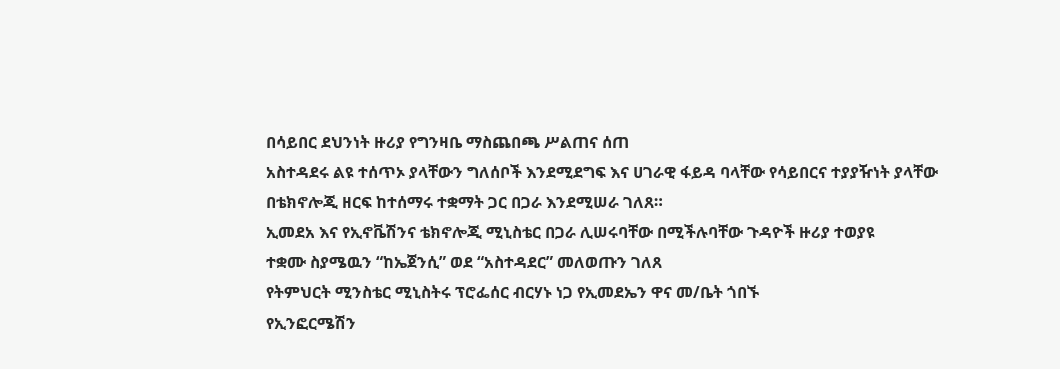በሳይበር ደህንነት ዙሪያ የግንዛቤ ማስጨበጫ ሥልጠና ሰጠ
አስተዳደሩ ልዩ ተሰጥኦ ያላቸውን ግለሰቦች እንደሚደግፍ እና ሀገራዊ ፋይዳ ባላቸው የሳይበርና ተያያዥነት ያላቸው በቴክኖሎጂ ዘርፍ ከተሰማሩ ተቋማት ጋር በጋራ እንደሚሠራ ገለጸ።
ኢመደአ እና የኢኖቬሽንና ቴክኖሎጂ ሚኒስቴር በጋራ ሊሠሩባቸው በሚችሉባቸው ጉዳዮች ዙሪያ ተወያዩ
ተቋሙ ስያሜዉን “ከኤጀንሲ” ወደ “አስተዳደር” መለወጡን ገለጸ
የትምህርት ሚንስቴር ሚኒስትሩ ፕሮፌሰር ብርሃኑ ነጋ የኢመደኤን ዋና መ/ቤት ጎበኙ
የኢንፎርሜሽን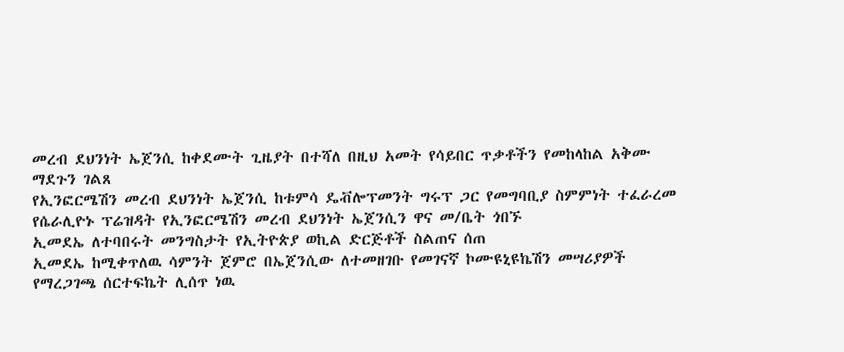መረብ ደህንነት ኤጀንሲ ከቀደሙት ጊዜያት በተሻለ በዚህ አመት የሳይበር ጥቃቶችን የመከላከል አቅሙ ማደጉን ገልጸ
የኢንፎርሜሽን መረብ ደህንነት ኤጀንሲ ከቱምሳ ዴቭሎፕመንት ግሩፕ ጋር የመግባቢያ ስምምነት ተፈራረመ
የሴራሊዮኑ ፕሬዝዳት የኢንፎርሜሽን መረብ ደህንነት ኤጀንሲን ዋና መ/ቤት ጎበኙ
ኢመደኤ ለተባበሩት መንግስታት የኢትዮጵያ ወኪል ድርጅቶች ስልጠና ሰጠ
ኢመደኤ ከሚቀጥለዉ ሳምንት ጀምሮ በኤጀንሲው ለተመዘገቡ የመገናኛ ኮሙዩኒዩኬሽን መሣሪያዎች የማረጋገጫ ሰርተፍኬት ሊሰጥ ነዉ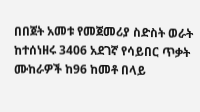በበጀት አመቱ የመጀመሪያ ስድስት ወራት ከተሰነዘሩ 3406 አደገኛ የሳይበር ጥቃት ሙከራዎች ከ96 ከመቶ በላይ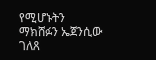የሚሆኑትን ማክሸፉን ኤጀንሲው ገለጸ